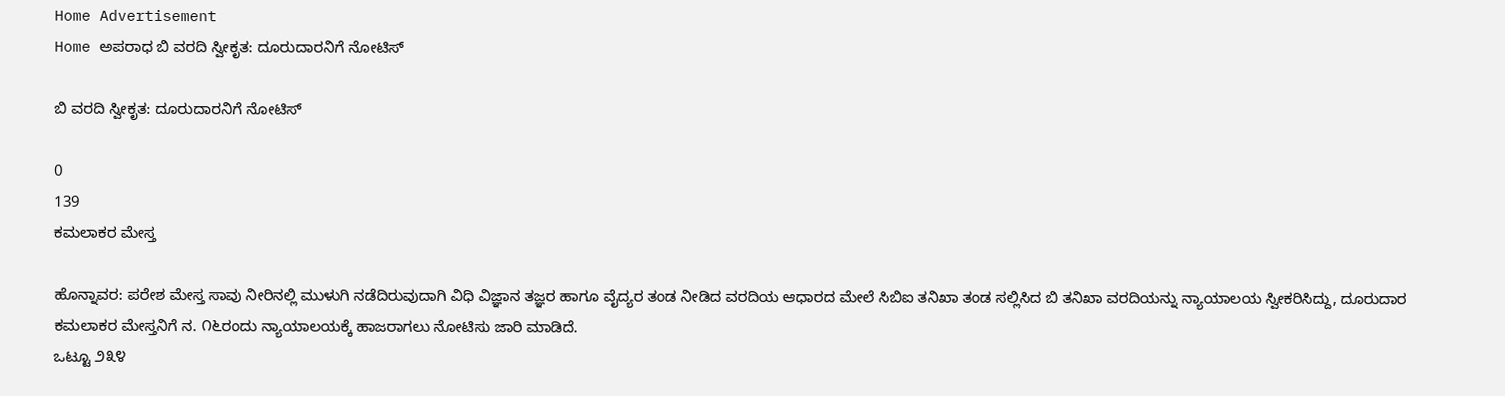Home Advertisement
Home ಅಪರಾಧ ಬಿ ವರದಿ ಸ್ವೀಕೃತ: ದೂರುದಾರನಿಗೆ ನೋಟಿಸ್

ಬಿ ವರದಿ ಸ್ವೀಕೃತ: ದೂರುದಾರನಿಗೆ ನೋಟಿಸ್

0
139
ಕಮಲಾಕರ ಮೇಸ್ತ

ಹೊನ್ನಾವರ: ಪರೇಶ ಮೇಸ್ತ ಸಾವು ನೀರಿನಲ್ಲಿ ಮುಳುಗಿ ನಡೆದಿರುವುದಾಗಿ ವಿಧಿ ವಿಜ್ಞಾನ ತಜ್ಞರ ಹಾಗೂ ವೈದ್ಯರ ತಂಡ ನೀಡಿದ ವರದಿಯ ಆಧಾರದ ಮೇಲೆ ಸಿಬಿಐ ತನಿಖಾ ತಂಡ ಸಲ್ಲಿಸಿದ ಬಿ ತನಿಖಾ ವರದಿಯನ್ನು ನ್ಯಾಯಾಲಯ ಸ್ವೀಕರಿಸಿದ್ದು, ದೂರುದಾರ ಕಮಲಾಕರ ಮೇಸ್ತನಿಗೆ ನ. ೧೬ರಂದು ನ್ಯಾಯಾಲಯಕ್ಕೆ ಹಾಜರಾಗಲು ನೋಟಿಸು ಜಾರಿ ಮಾಡಿದೆ.
ಒಟ್ಟೂ ೨೩೪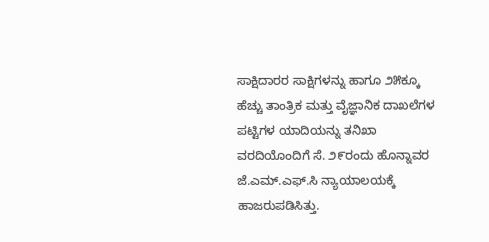ಸಾಕ್ಷಿದಾರರ ಸಾಕ್ಷಿಗಳನ್ನು ಹಾಗೂ ೨೫ಕ್ಕೂ ಹೆಚ್ಚು ತಾಂತ್ರಿಕ ಮತ್ತು ವೈಜ್ಞಾನಿಕ ದಾಖಲೆಗಳ ಪಟ್ಟಿಗಳ ಯಾದಿಯನ್ನು ತನಿಖಾ ವರದಿಯೊಂದಿಗೆ ಸೆ. ೨೯ರಂದು ಹೊನ್ನಾವರ ಜೆ.ಎಮ್.ಎಫ್.ಸಿ ನ್ಯಾಯಾಲಯಕ್ಕೆ ಹಾಜರುಪಡಿಸಿತ್ತು.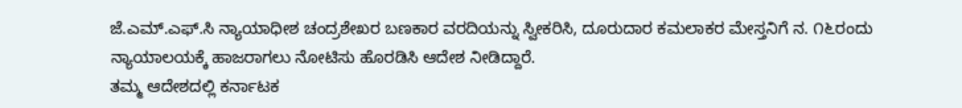ಜೆ.ಎಮ್.ಎಫ್.ಸಿ ನ್ಯಾಯಾಧೀಶ ಚಂದ್ರಶೇಖರ ಬಣಕಾರ ವರದಿಯನ್ನು ಸ್ವೀಕರಿಸಿ, ದೂರುದಾರ ಕಮಲಾಕರ ಮೇಸ್ತನಿಗೆ ನ. ೧೬ರಂದು ನ್ಯಾಯಾಲಯಕ್ಕೆ ಹಾಜರಾಗಲು ನೋಟಿಸು ಹೊರಡಿಸಿ ಆದೇಶ ನೀಡಿದ್ದಾರೆ.
ತಮ್ಮ ಆದೇಶದಲ್ಲಿ ಕರ್ನಾಟಕ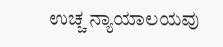ಉಚ್ಚ ನ್ಯಾಯಾಲಯವು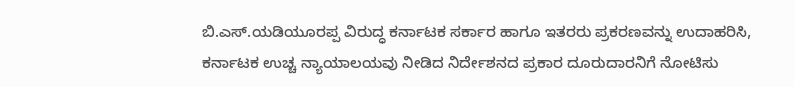ಬಿ.ಎಸ್.ಯಡಿಯೂರಪ್ಪ ವಿರುದ್ಧ ಕರ್ನಾಟಕ ಸರ್ಕಾರ ಹಾಗೂ ಇತರರು ಪ್ರಕರಣವನ್ನು ಉದಾಹರಿಸಿ, ಕರ್ನಾಟಕ ಉಚ್ಚ ನ್ಯಾಯಾಲಯವು ನೀಡಿದ ನಿರ್ದೇಶನದ ಪ್ರಕಾರ ದೂರುದಾರನಿಗೆ ನೋಟಿಸು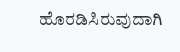ಹೊರಡಿಸಿರುವುದಾಗಿ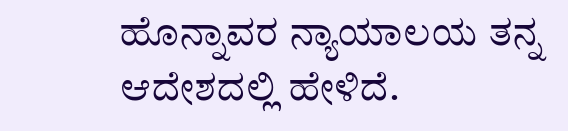ಹೊನ್ನಾವರ ನ್ಯಾಯಾಲಯ ತನ್ನ ಆದೇಶದಲ್ಲಿ ಹೇಳಿದೆ.